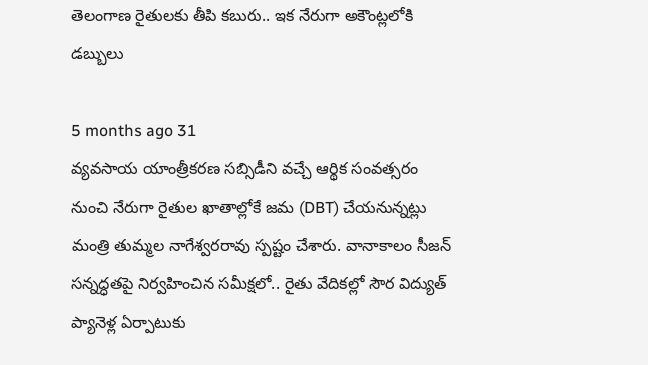తెలంగాణ రైతులకు తీపి కబురు.. ఇక నేరుగా అకౌంట్లలోకి డబ్బులు

5 months ago 31
వ్యవసాయ యాంత్రీకరణ సబ్సిడీని వచ్చే ఆర్థిక సంవత్సరం నుంచి నేరుగా రైతుల ఖాతాల్లోకే జమ (DBT) చేయనున్నట్లు మంత్రి తుమ్మల నాగేశ్వరరావు స్పష్టం చేశారు. వానాకాలం సీజన్ సన్నద్ధతపై నిర్వహించిన సమీక్షలో.. రైతు వేదికల్లో సౌర విద్యుత్ ప్యానెళ్ల ఏర్పాటుకు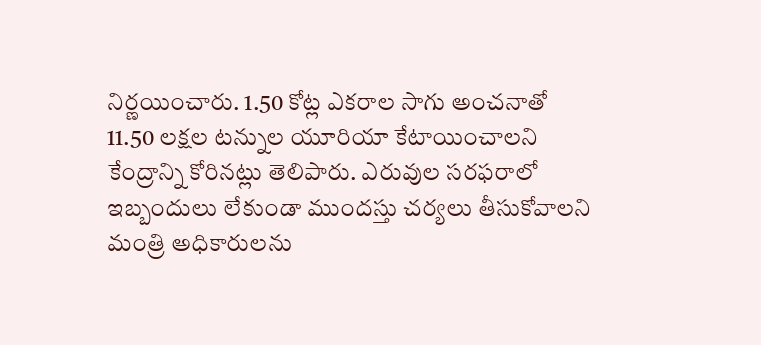నిర్ణయించారు. 1.50 కోట్ల ఎకరాల సాగు అంచనాతో 11.50 లక్షల టన్నుల యూరియా కేటాయించాలని కేంద్రాన్ని కోరినట్లు తెలిపారు. ఎరువుల సరఫరాలో ఇబ్బందులు లేకుండా ముందస్తు చర్యలు తీసుకోవాలని మంత్రి అధికారులను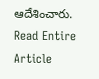ఆదేశించారు.
Read Entire Article